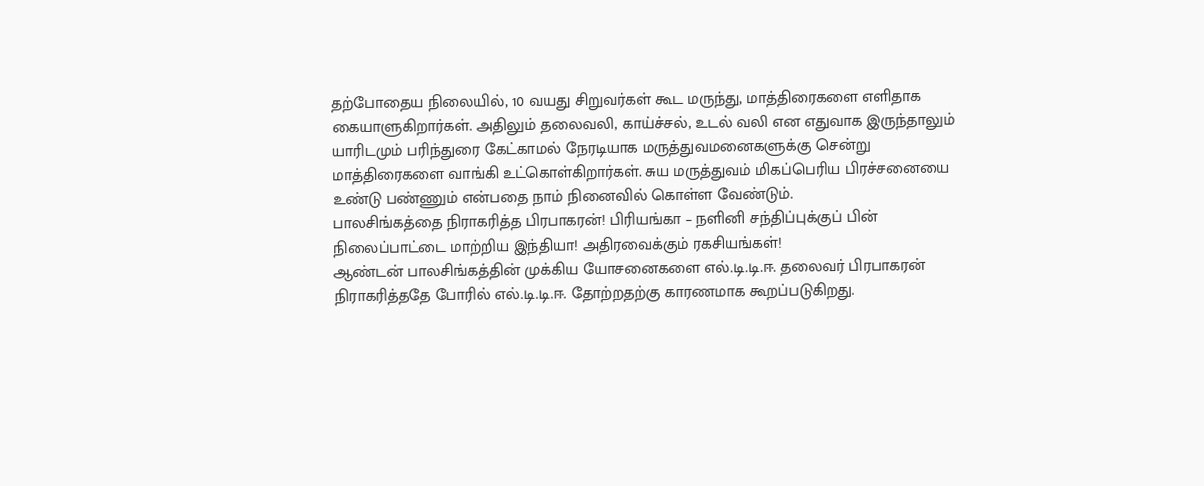தற்போதைய நிலையில், 10 வயது சிறுவர்கள் கூட மருந்து, மாத்திரைகளை எளிதாக கையாளுகிறார்கள். அதிலும் தலைவலி, காய்ச்சல், உடல் வலி என எதுவாக இருந்தாலும் யாரிடமும் பரிந்துரை கேட்காமல் நேரடியாக மருத்துவமனைகளுக்கு சென்று மாத்திரைகளை வாங்கி உட்கொள்கிறார்கள். சுய மருத்துவம் மிகப்பெரிய பிரச்சனையை உண்டு பண்ணும் என்பதை நாம் நினைவில் கொள்ள வேண்டும்.
பாலசிங்கத்தை நிராகரித்த பிரபாகரன்! பிரியங்கா – நளினி சந்திப்புக்குப் பின் நிலைப்பாட்டை மாற்றிய இந்தியா! அதிரவைக்கும் ரகசியங்கள்!
ஆண்டன் பாலசிங்கத்தின் முக்கிய யோசனைகளை எல்.டி.டி.ஈ. தலைவர் பிரபாகரன் நிராகரித்ததே போரில் எல்.டி.டி.ஈ. தோற்றதற்கு காரணமாக கூறப்படுகிறது.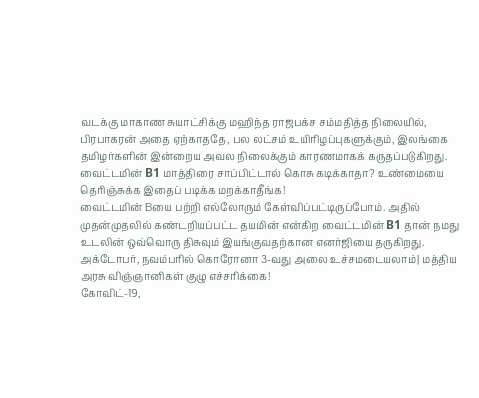வடக்கு மாகாண சுயாட்சிக்கு மஹிந்த ராஜபக்ச சம்மதித்த நிலையில், பிரபாகரன் அதை ஏற்காததே, பல லட்சம் உயிரிழப்புகளுக்கும், இலங்கை தமிழர்களின் இன்றைய அவல நிலைக்கும் காரணமாகக் கருதப்படுகிறது.
வைட்டமின் B1 மாத்திரை சாப்பிட்டால் கொசு கடிக்காதா? உண்மையை தெரிஞ்சுக்க இதைப் படிக்க மறக்காதீங்க!
வைட்டமின் Bயை பற்றி எல்லோரும் கேள்விப்பட்டிருப்போம். அதில் முதன்முதலில் கண்டறியப்பட்ட தயமின் என்கிற வைட்டமின் B1 தான் நமது உடலின் ஒவ்வொரு திசுவும் இயங்குவதற்கான எனர்ஜியை தருகிறது.
அக்டோபர், நவம்பரில் கொரோனா 3-வது அலை உச்சமடையலாம்| மத்திய அரசு விஞ்ஞானிகள் குழு எச்சரிக்கை!
கோவிட்-19,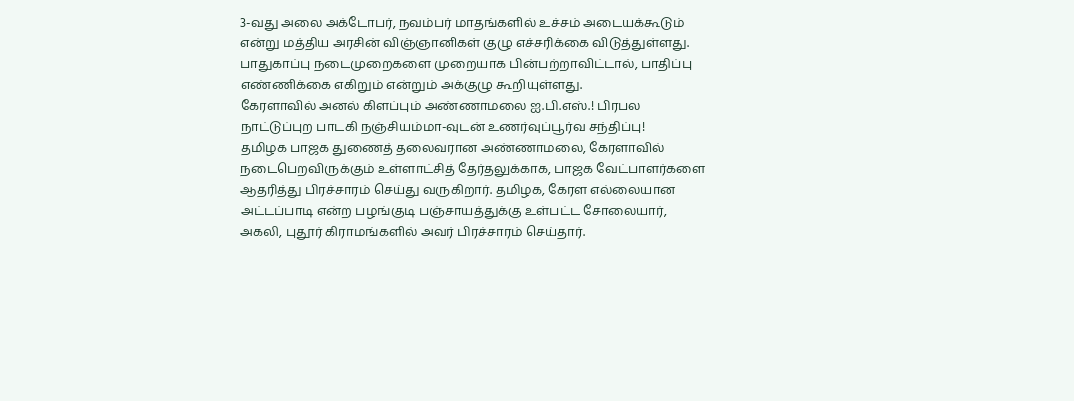3-வது அலை அக்டோபர், நவம்பர் மாதங்களில் உச்சம் அடையக்கூடும் என்று மத்திய அரசின் விஞ்ஞானிகள் குழு எச்சரிக்கை விடுத்துள்ளது. பாதுகாப்பு நடைமுறைகளை முறையாக பின்பற்றாவிட்டால், பாதிப்பு எண்ணிக்கை எகிறும் என்றும் அக்குழு கூறியுள்ளது.
கேரளாவில் அனல் கிளப்பும் அண்ணாமலை ஐ.பி.எஸ்.! பிரபல நாட்டுப்புற பாடகி நஞ்சியம்மா-வுடன் உணர்வுப்பூர்வ சந்திப்பு!
தமிழக பாஜக துணைத் தலைவரான அண்ணாமலை, கேரளாவில் நடைபெறவிருக்கும் உள்ளாட்சித் தேர்தலுக்காக, பாஜக வேட்பாளர்களை ஆதரித்து பிரச்சாரம் செய்து வருகிறார். தமிழக, கேரள எல்லையான அட்டப்பாடி என்ற பழங்குடி பஞ்சாயத்துக்கு உள்பட்ட சோலையார், அகலி, புதூர் கிராமங்களில் அவர் பிரச்சாரம் செய்தார்.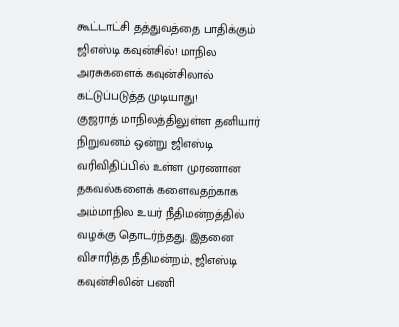கூட்டாட்சி தத்துவத்தை பாதிக்கும் ஜிஎஸ்டி கவுன்சில்! மாநில அரசுகளைக் கவுன்சிலால் கட்டுப்படுத்த முடியாது!
குஜராத் மாநிலத்திலுள்ள தனியார் நிறுவனம் ஒன்று ஜிஎஸ்டி வரிவிதிப்பில் உள்ள முரணான தகவல்களைக் களைவதற்காக அம்மாநில உயர் நீதிமன்றத்தில் வழக்கு தொடர்ந்தது. இதனை விசாரித்த நீதிமன்றம், ஜிஎஸ்டி கவுன்சிலின் பணி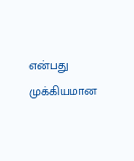என்பது முக்கியமான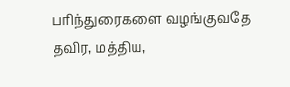பரிந்துரைகளை வழங்குவதே தவிர, மத்திய,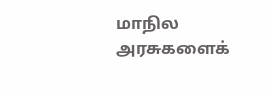மாநில அரசுகளைக்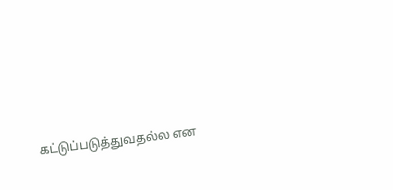கட்டுப்படுத்துவதல்ல என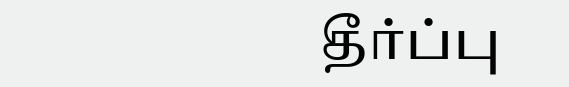தீர்ப்பு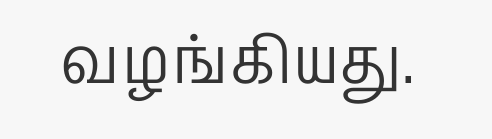வழங்கியது.